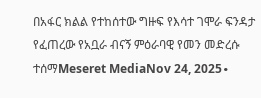በአፋር ክልል የተከሰተው ግዙፍ የእሳተ ገሞራ ፍንዳታ የፈጠረው የአቧራ ብናኝ ምዕራባዊ የመን መድረሱ ተሰማMeseret MediaNov 24, 2025∙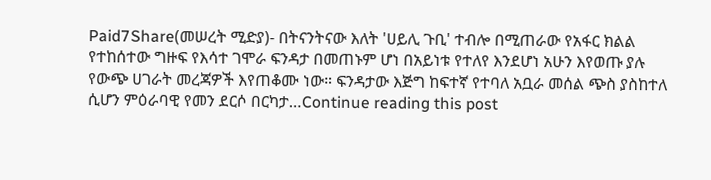Paid7Share(መሠረት ሚድያ)- በትናንትናው እለት 'ሀይሊ ጉቢ' ተብሎ በሚጠራው የአፋር ክልል የተከሰተው ግዙፍ የእሳተ ገሞራ ፍንዳታ በመጠኑም ሆነ በአይነቱ የተለየ እንደሆነ አሁን እየወጡ ያሉ የውጭ ሀገራት መረጃዎች እየጠቆሙ ነው። ፍንዳታው እጅግ ከፍተኛ የተባለ አቧራ መሰል ጭስ ያስከተለ ሲሆን ምዕራባዊ የመን ደርሶ በርካታ…Continue reading this post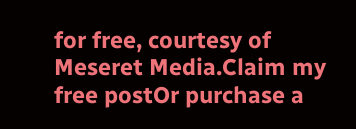for free, courtesy of Meseret Media.Claim my free postOr purchase a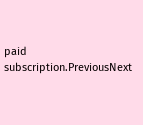paid subscription.PreviousNext